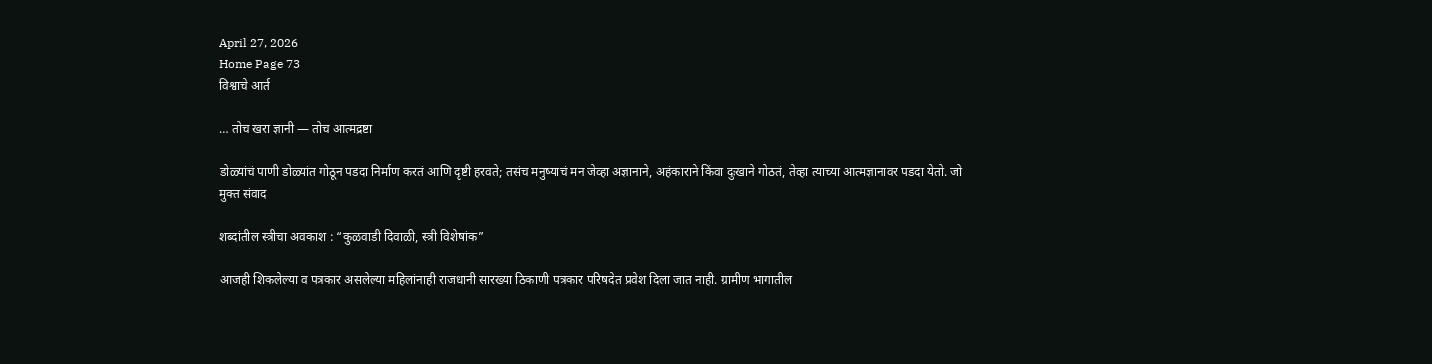April 27, 2026
Home Page 73
विश्वाचे आर्त

… तोच खरा ज्ञानी — तोच आत्मद्रष्टा

डोळ्यांचं पाणी डोळ्यांत गोठून पडदा निर्माण करतं आणि दृष्टी हरवते; तसंच मनुष्याचं मन जेव्हा अज्ञानाने, अहंकाराने किंवा दुःखाने गोठतं, तेव्हा त्याच्या आत्मज्ञानावर पडदा येतो. जो
मुक्त संवाद

शब्दांतील स्त्रीचा अवकाश : “कुळवाडी दिवाळी, स्त्री विशेषांक”

आजही शिकलेल्या व पत्रकार असलेल्या महिलांनाही राजधानी सारख्या ठिकाणी पत्रकार परिषदेत प्रवेश दिला जात नाही. ग्रामीण भागातील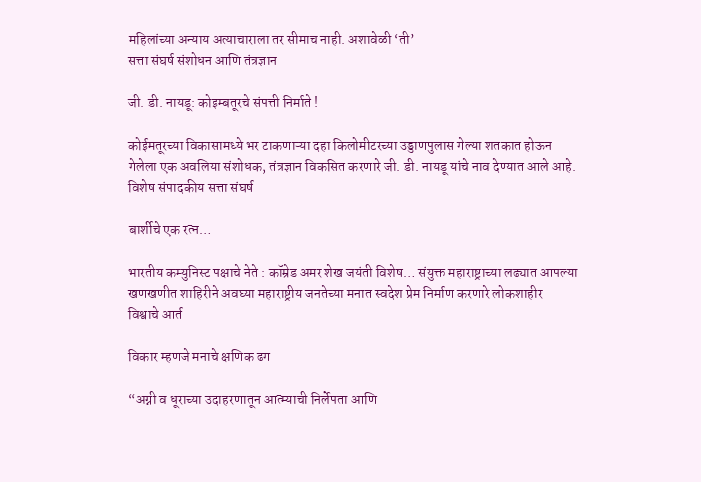महिलांच्या अन्याय अत्याचाराला तर सीमाच नाही. अशावेळी ‘ती’
सत्ता संघर्ष संशोधन आणि तंत्रज्ञान

जी. डी. नायडू: कोइम्बतूरचे संपत्ती निर्माते !

कोईमतूरच्या विकासामध्ये भर टाकणाऱ्या दहा किलोमीटरच्या उड्डाणपुलास गेल्या शतकात होऊन गेलेला एक अवलिया संशोधक, तंत्रज्ञान विकसित करणारे जी. डी. नायडू यांचे नाव देण्यात आले आहे.
विशेष संपादकीय सत्ता संघर्ष

बार्शीचे एक रत्न…

भारतीय कम्युनिस्ट पक्षाचे नेते : कॉम्रेड अमर शेख जयंती विशेष… संयुक्त महाराष्ट्राच्या लढ्यात आपल्या खणखणीत शाहिरीने अवघ्या महाराष्ट्रीय जनतेच्या मनात स्वदेश प्रेम निर्माण करणारे लोकशाहीर
विश्वाचे आर्त

विकार म्हणजे मनाचे क्षणिक ढग

“अग्नी व धूराच्या उदाहरणातून आत्म्याची निर्लेपता आणि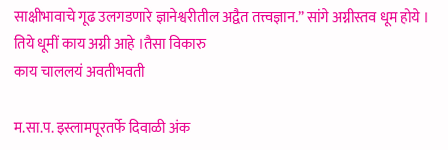साक्षीभावाचे गूढ उलगडणारे ज्ञानेश्वरीतील अद्वैत तत्त्वज्ञान.” सांगे अग्नीस्तव धूम होये । तिये धूमीं काय अग्नी आहे ।तैसा विकारु
काय चाललयं अवतीभवती

म.सा.प. इस्लामपूरतर्फे दिवाळी अंक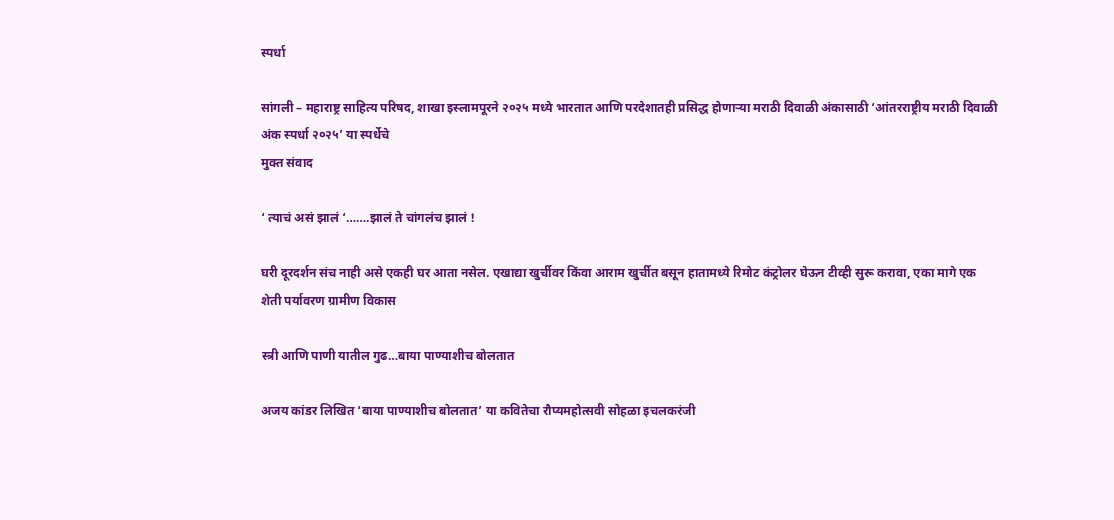स्पर्धा

सांगली – महाराष्ट्र साहित्य परिषद, शाखा इस्लामपूरने २०२५ मध्ये भारतात आणि परदेशातही प्रसिद्ध होणाऱ्या मराठी दिवाळी अंकासाठी ‘आंतरराष्ट्रीय मराठी दिवाळी अंक स्पर्धा २०२५’ या स्पर्धेचे
मुक्त संवाद

‘ त्याचं असं झालं ‘…….झालं ते चांगलंच झालं !

घरी दूरदर्शन संच नाही असे एकही घर आता नसेल. एखाद्या खुर्चीवर किंवा आराम खुर्चीत बसून हातामध्ये रिमोट कंट्रोलर घेऊन टीव्ही सुरू करावा, एका मागे एक
शेती पर्यावरण ग्रामीण विकास

स्त्री आणि पाणी यातील गुढ…बाया पाण्याशीच बोलतात

अजय कांडर लिखित ‘बाया पाण्याशीच बोलतात’ या कवितेचा रौप्यमहोत्सवी सोहळा इचलकरंजी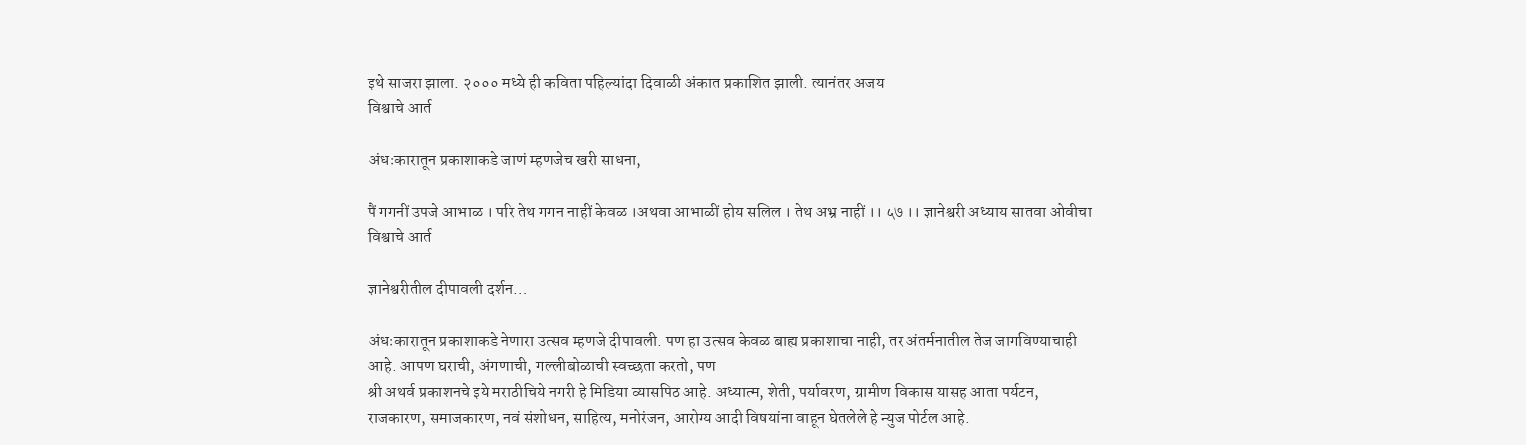इथे साजरा झाला. २००० मध्ये ही कविता पहिल्यांदा दिवाळी अंकात प्रकाशित झाली. त्यानंतर अजय
विश्वाचे आर्त

अंधःकारातून प्रकाशाकडे जाणं म्हणजेच खरी साधना,

पैं गगनीं उपजे आभाळ । परि तेथ गगन नाहीं केवळ ।अथवा आभाळीं होय सलिल । तेथ अभ्र नाहीं ।। ५७ ।। ज्ञानेश्वरी अध्याय सातवा ओवीचा
विश्वाचे आर्त

ज्ञानेश्वरीतील दीपावली दर्शन…

अंधःकारातून प्रकाशाकडे नेणारा उत्सव म्हणजे दीपावली. पण हा उत्सव केवळ बाह्य प्रकाशाचा नाही, तर अंतर्मनातील तेज जागविण्याचाही आहे. आपण घराची, अंगणाची, गल्लीबोळाची स्वच्छता करतो, पण
श्री अथर्व प्रकाशनचे इये मराठीचिये नगरी हे मिडिया व्यासपिठ आहे. अध्यात्म, शेती, पर्यावरण, ग्रामीण विकास यासह आता पर्यटन, राजकारण, समाजकारण, नवं संशोधन, साहित्य, मनोरंजन, आरोग्य आदी विषयांना वाहून घेतलेले हे न्युज पोर्टल आहे.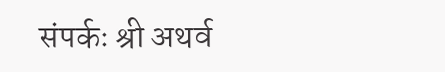संपर्कः श्री अथर्व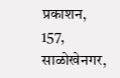प्रकाशन, 157, साळोखेनगर,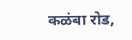कळंबा रोड,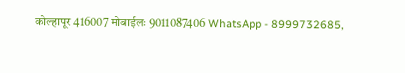कोल्हापूर 416007 मोबाईलः 9011087406 WhatsApp - 8999732685,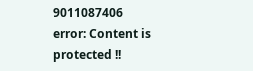9011087406
error: Content is protected !!